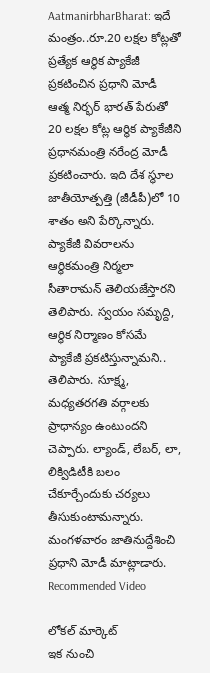AatmanirbharBharat: ఇదే మంత్రం..రూ.20 లక్షల కోట్లతో ప్రత్యేక ఆర్థిక ప్యాకేజీ ప్రకటించిన ప్రధాని మోడీ
ఆత్మ నిర్భర్ భారత్ పేరుతో 20 లక్షల కోట్ల ఆర్థిక ప్యాకేజీని ప్రధానమంత్రి నరేంద్ర మోడీ ప్రకటించారు. ఇది దేశ స్థూల జాతీయోత్పత్తి (జీడీపీ)లో 10 శాతం అని పేర్కొన్నారు. ప్యాకేజీ వివరాలను ఆర్థికమంత్రి నిర్మలా సీతారామన్ తెలియజేస్తారని తెలిపారు. స్వయం సమృద్ది, ఆర్థిక నిర్మాణం కోసమే ప్యాకేజీ ప్రకటిస్తున్నామని.. తెలిపారు. సూక్ష్మ, మధ్యతరగతి వర్గాలకు ప్రాధాన్యం ఉంటుందని చెప్పారు. ల్యాండ్, లేబర్, లా, లిక్విడిటీకి బలం చేకూర్చేందుకు చర్యలు తీసుకుంటామన్నారు. మంగళవారం జాతినుద్దేశించి ప్రధాని మోడీ మాట్లాడారు.
Recommended Video

లోకల్ మార్కెట్
ఇక నుంచి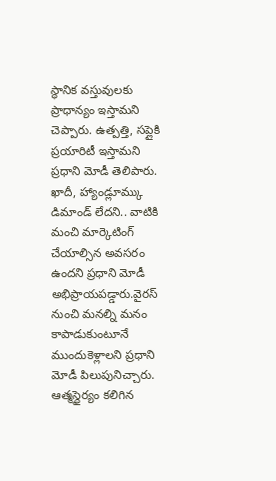స్థానిక వస్తువులకు ప్రాధాన్యం ఇస్తామని చెప్పారు. ఉత్పత్తి, సప్లైకి ప్రయారిటీ ఇస్తామని ప్రధాని మోడీ తెలిపారు. ఖాదీ, హ్యాండ్లూమ్కు డిమాండ్ లేదని.. వాటికి మంచి మార్కెటింగ్ చేయాల్సిన అవసరం ఉందని ప్రధాని మోడీ అభిప్రాయపడ్డారు.వైరస్ నుంచి మనల్ని మనం కాపాడుకుంటూనే ముందుకెళ్లాలని ప్రధాని మోడీ పిలుపునిచ్చారు. ఆత్మస్థైర్యం కలిగిన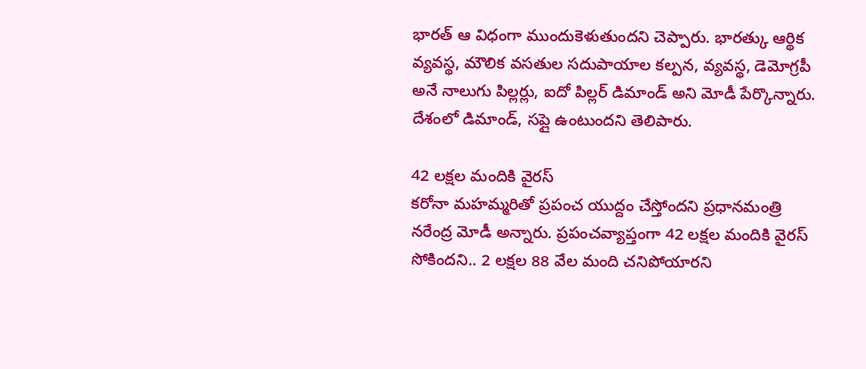భారత్ ఆ విధంగా ముందుకెళుతుందని చెప్పారు. భారత్కు ఆర్థిక వ్యవస్థ, మౌలిక వసతుల సదుపాయాల కల్పన, వ్యవస్థ, డెమోగ్రపీ అనే నాలుగు పిల్లర్లు, ఐదో పిల్లర్ డిమాండ్ అని మోడీ పేర్కొన్నారు. దేశంలో డిమాండ్, సప్లై ఉంటుందని తెలిపారు.

42 లక్షల మందికి వైరస్
కరోనా మహమ్మరితో ప్రపంచ యుద్దం చేస్తోందని ప్రధానమంత్రి నరేంద్ర మోడీ అన్నారు. ప్రపంచవ్యాప్తంగా 42 లక్షల మందికి వైరస్ సోకిందని.. 2 లక్షల 88 వేల మంది చనిపోయారని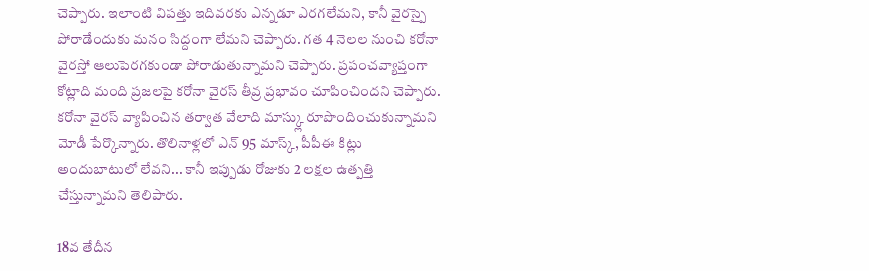చెప్పారు. ఇలాంటి విపత్తు ఇదివరకు ఎన్నడూ ఎరగలేమని, కానీ వైరస్పై పోరాడేందుకు మనం సిద్దంగా లేమని చెప్పారు. గత 4 నెలల నుంచి కరోనా వైరస్తో ఆలుపెరగకుండా పోరాడుతున్నామని చెప్పారు. ప్రపంచవ్యాప్తంగా కోట్లాది మంది ప్రజలపై కరోనా వైరస్ తీవ్ర ప్రభావం చూపించిందని చెప్పారు. కరోనా వైరస్ వ్యాపించిన తర్వాత వేలాది మాస్క్లు రూపొందించుకున్నామని మోడీ పేర్కొన్నారు. తొలినాళ్లలో ఎన్ 95 మాస్క్, పీపీఈ కిట్లు అందుబాటులో లేవని... కానీ ఇప్పుడు రోజుకు 2 లక్షల ఉత్పత్తి చేస్తున్నామని తెలిపారు.

18వ తేదీన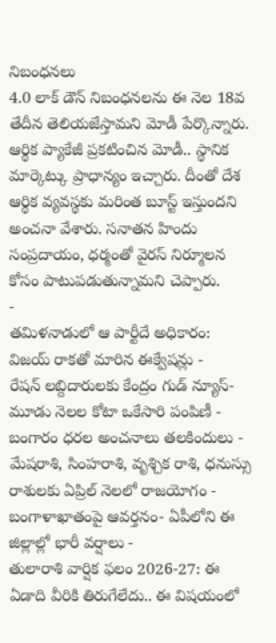నిబంధనలు
4.0 లాక్ డౌన్ నిబంధనలను ఈ నెల 18వ తేదీన తెలియజేస్తామని మోడీ పేర్కొన్నారు. ఆర్థిక ప్యాకేజీ ప్రకటించిన మోడీ.. స్థానిక మార్కెట్కు ప్రాధాన్యం ఇచ్చారు. దీంతో దేశ ఆర్థిక వ్యవస్థకు మరింత బూస్ట్ ఇస్తుందని అంచనా వేశారు. సనాతన హిందు సంప్రదాయం, ధర్మంతో వైరస్ నిర్మూలన కోసం పాటుపడుతున్నామని చెప్పారు.
-
తమిళనాడులో ఆ పార్టీదే అధికారం: విజయ్ రాకతో మారిన ఈక్వేషన్లు -
రేషన్ లబ్దిదారులకు కేంద్రం గుడ్ న్యూస్- మూడు నెలల కోటా ఒకేసారి పంపిణీ -
బంగారం ధరల అంచనాలు తలకిందులు -
మేషరాశి, సింహరాశి, వృశ్చిక రాశి, ధనుస్సు రాశులకు ఏప్రిల్ నెలలో రాజయోగం -
బంగాళాఖాతంపై ఆవర్తనం- ఏపీలోని ఈ జిల్లాల్లో భారీ వర్షాలు -
తులారాశి వార్షిక ఫలం 2026-27: ఈ ఏడాది వీరికి తిరుగేలేదు.. ఈ విషయంలో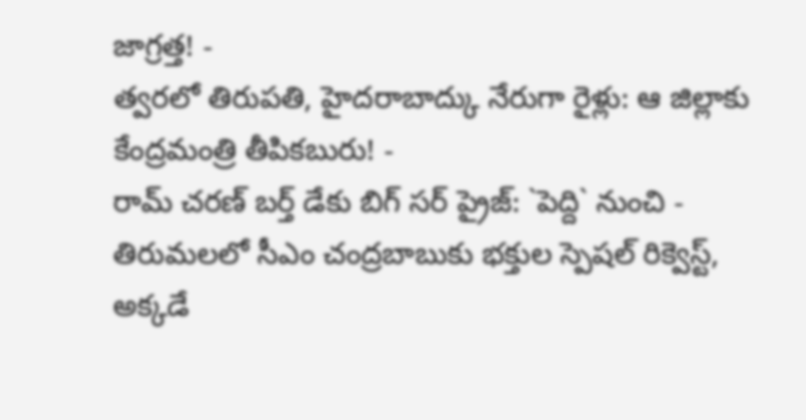జాగ్రత్త! -
త్వరలో తిరుపతి, హైదరాబాద్కు నేరుగా రైళ్లు: ఆ జిల్లాకు కేంద్రమంత్రి తీపికబురు! -
రామ్ చరణ్ బర్త్ డేకు బిగ్ సర్ ప్రైజ్: `పెద్ది` నుంచి -
తిరుమలలో సీఎం చంద్రబాబుకు భక్తుల స్పెషల్ రిక్వెస్ట్, అక్కడే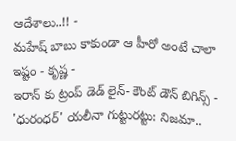ఆదేశాలు..!! -
మహేష్ బాబు కాకుండా ఆ హీరో అంటే చాలా ఇష్టం - కృష్ణ -
ఇరాన్ కు ట్రంప్ డెడ్ లైన్- కౌంట్ డౌన్ బిగిన్స్ -
'ధురంధర్' యలీనా గుట్టురట్టు: నిజమా..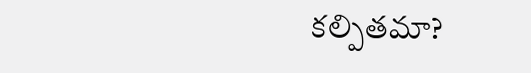కల్పితమా?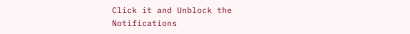Click it and Unblock the Notifications